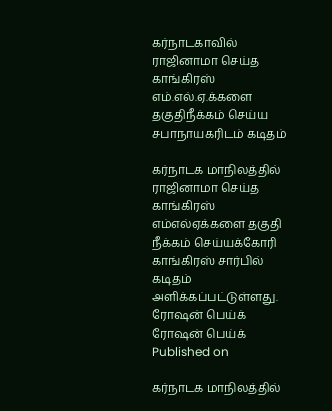கர்நாடகாவில் ராஜினாமா செய்த காங்கிரஸ் எம்.எல்.ஏ.க்களை தகுதிநீக்கம் செய்ய சபாநாயகரிடம் கடிதம்

கர்நாடக மாநிலத்தில் ராஜினாமா செய்த காங்கிரஸ் எம்எல்ஏக்களை தகுதி நீக்கம் செய்யக்கோரி காங்கிரஸ் சார்பில் கடிதம் அளிக்கப்பட்டுள்ளது.
ரோஷன் பெய்க்
ரோஷன் பெய்க்
Published on

கர்நாடக மாநிலத்தில்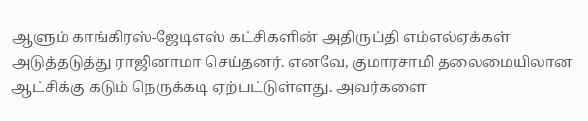ஆளும் காங்கிரஸ்-ஜேடிஎஸ் கட்சிகளின் அதிருப்தி எம்எல்ஏக்கள் அடுத்தடுத்து ராஜினாமா செய்தனர். எனவே, குமாரசாமி தலைமையிலான ஆட்சிக்கு கடும் நெருக்கடி ஏற்பட்டுள்ளது. அவர்களை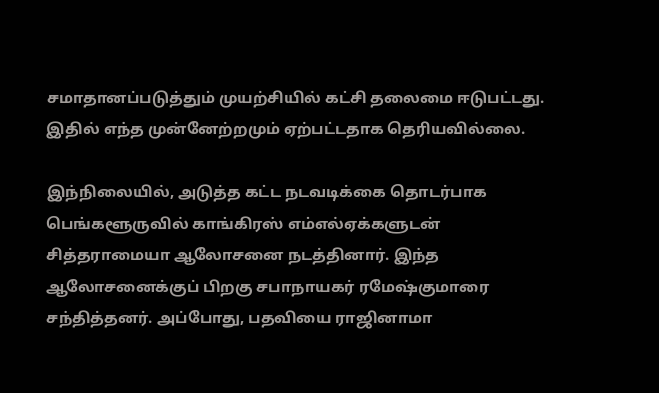சமாதானப்படுத்தும் முயற்சியில் கட்சி தலைமை ஈடுபட்டது. இதில் எந்த முன்னேற்றமும் ஏற்பட்டதாக தெரியவில்லை.

இந்நிலையில், அடுத்த கட்ட நடவடிக்கை தொடர்பாக பெங்களூருவில் காங்கிரஸ் எம்எல்ஏக்களுடன் சித்தராமையா ஆலோசனை நடத்தினார். இந்த ஆலோசனைக்குப் பிறகு சபாநாயகர் ரமேஷ்குமாரை சந்தித்தனர். அப்போது, பதவியை ராஜினாமா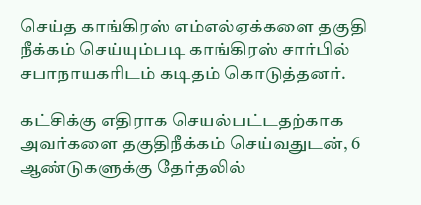செய்த காங்கிரஸ் எம்எல்ஏக்களை தகுதி நீக்கம் செய்யும்படி காங்கிரஸ் சார்பில் சபாநாயகரிடம் கடிதம் கொடுத்தனர்.

கட்சிக்கு எதிராக செயல்பட்டதற்காக அவர்களை தகுதிநீக்கம் செய்வதுடன், 6 ஆண்டுகளுக்கு தேர்தலில்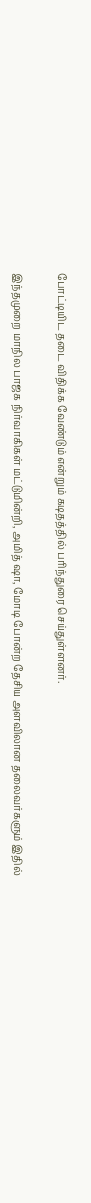போட்டியிட தடை விதிக்க வேண்டும் என்றும் கடிதத்தில் பரிந்துரை செய்துள்ளனர்.

இந்தமுறை மாநில பாஜக நிர்வாகிகள் மட்டுமின்றி, அமித் ஷா, மோடி போன்ற தேசிய அளவிலான தலைவர்களும் இதில்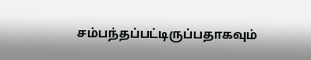சம்பந்தப்பட்டிருப்பதாகவும்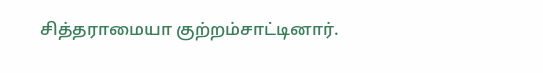சித்தராமையா குற்றம்சாட்டினார்.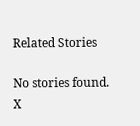Related Stories

No stories found.
X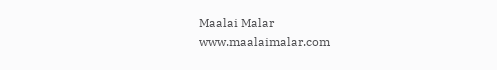Maalai Malar
www.maalaimalar.com